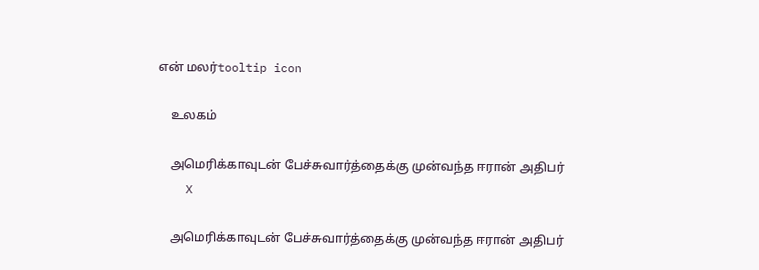என் மலர்tooltip icon

    உலகம்

    அமெரிக்காவுடன் பேச்சுவார்த்தைக்கு முன்வந்த ஈரான் அதிபர்
    X

    அமெரிக்காவுடன் பேச்சுவார்த்தைக்கு முன்வந்த ஈரான் அதிபர்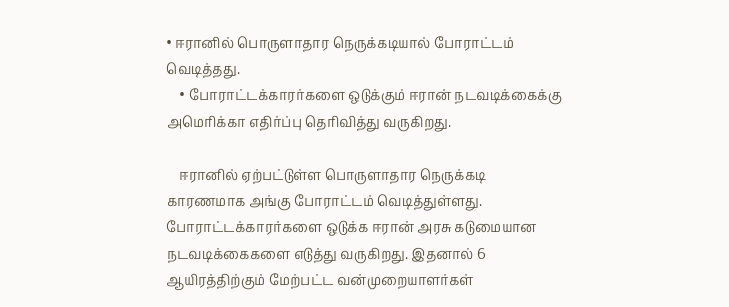• ஈரானில் பொருளாதார நெருக்கடியால் போராட்டம் வெடித்தது.
    • போராட்டக்காரர்களை ஒடுக்கும் ஈரான் நடவடிக்கைக்கு அமெரிக்கா எதிர்ப்பு தெரிவித்து வருகிறது.

    ஈரானில் ஏற்பட்டுள்ள பொருளாதார நெருக்கடி காரணமாக அங்கு போராட்டம் வெடித்துள்ளது. போராட்டக்காரர்களை ஒடுக்க ஈரான் அரசு கடுமையான நடவடிக்கைகளை எடுத்து வருகிறது. இதனால் 6 ஆயிரத்திற்கும் மேற்பட்ட வன்முறையாளர்கள்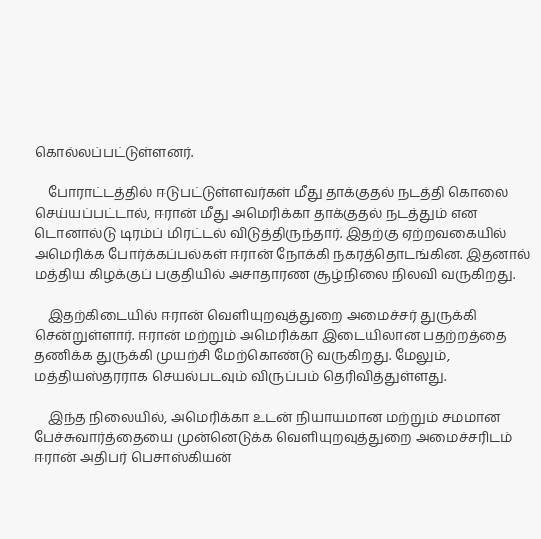கொல்லப்பட்டுள்ளனர்.

    போராட்டத்தில் ஈடுபட்டுள்ளவர்கள் மீது தாக்குதல் நடத்தி கொலை செய்யப்பட்டால், ஈரான் மீது அமெரிக்கா தாக்குதல் நடத்தும் என டொனால்டு டிரம்ப் மிரட்டல் விடுத்திருந்தார். இதற்கு ஏற்றவகையில் அமெரிக்க போர்க்கப்பல்கள் ஈரான் நோக்கி நகரத்தொடங்கின. இதனால் மத்திய கிழக்குப் பகுதியில் அசாதாரண சூழ்நிலை நிலவி வருகிறது.

    இதற்கிடையில் ஈரான் வெளியுறவுத்துறை அமைச்சர் துருக்கி சென்றுள்ளார். ஈரான் மற்றும் அமெரிக்கா இடையிலான பதற்றத்தை தணிக்க துருக்கி முயற்சி மேற்கொண்டு வருகிறது. மேலும், மத்தியஸ்தரராக செயல்படவும் விருப்பம் தெரிவித்துள்ளது.

    இந்த நிலையில், அமெரிக்கா உடன் நியாயமான மற்றும் சமமான பேச்சுவார்த்தையை முன்னெடுக்க வெளியுறவுத்துறை அமைச்சரிடம் ஈரான் அதிபர் பெசாஸ்கியன்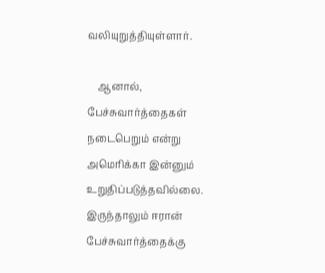வலியுறுத்தியுள்ளார்.

    ஆனால், பேச்சுவார்த்தைகள் நடைபெறும் என்று அமெரிக்கா இன்னும் உறுதிப்படுத்தவில்லை. இருந்தாலும் ஈரான் பேச்சுவார்த்தைக்கு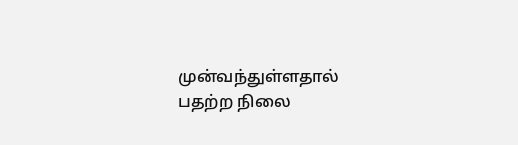முன்வந்துள்ளதால் பதற்ற நிலை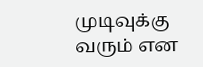முடிவுக்கு வரும் என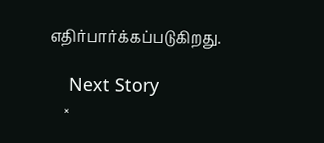எதிர்பார்க்கப்படுகிறது.

    Next Story
    ×